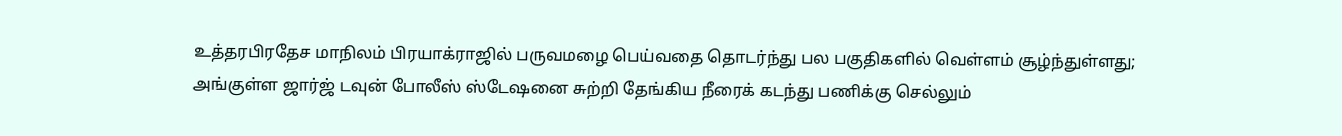உத்தரபிரதேச மாநிலம் பிரயாக்ராஜில் பருவமழை பெய்வதை தொடர்ந்து பல பகுதிகளில் வெள்ளம் சூழ்ந்துள்ளது; அங்குள்ள ஜார்ஜ் டவுன் போலீஸ் ஸ்டேஷனை சுற்றி தேங்கிய நீரைக் கடந்து பணிக்கு செல்லும்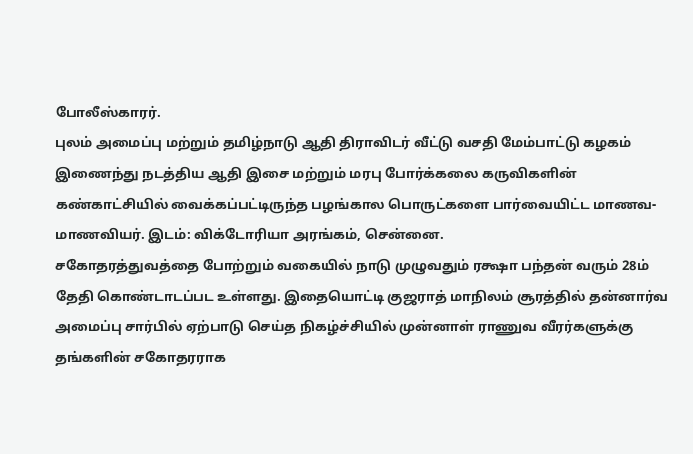போலீஸ்காரர்.
புலம் அமைப்பு மற்றும் தமிழ்நாடு ஆதி திராவிடர் வீட்டு வசதி மேம்பாட்டு கழகம் இணைந்து நடத்திய ஆதி இசை மற்றும் மரபு போர்க்கலை கருவிகளின் கண்காட்சியில் வைக்கப்பட்டிருந்த பழங்கால பொருட்களை பார்வையிட்ட மாணவ-மாணவியர். இடம்: விக்டோரியா அரங்கம், சென்னை.
சகோதரத்துவத்தை போற்றும் வகையில் நாடு முழுவதும் ரக்ஷா பந்தன் வரும் 28ம் தேதி கொண்டாடப்பட உள்ளது. இதையொட்டி குஜராத் மாநிலம் சூரத்தில் தன்னார்வ அமைப்பு சார்பில் ஏற்பாடு செய்த நிகழ்ச்சியில் முன்னாள் ராணுவ வீரர்களுக்கு தங்களின் சகோதரராக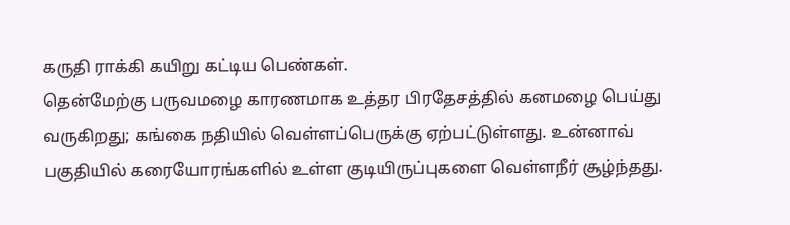கருதி ராக்கி கயிறு கட்டிய பெண்கள்.
தென்மேற்கு பருவமழை காரணமாக உத்தர பிரதேசத்தில் கனமழை பெய்து வருகிறது; கங்கை நதியில் வெள்ளப்பெருக்கு ஏற்பட்டுள்ளது. உன்னாவ் பகுதியில் கரையோரங்களில் உள்ள குடியிருப்புகளை வெள்ளநீர் சூழ்ந்தது.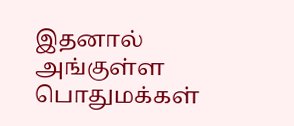இதனால் அங்குள்ள பொதுமக்கள்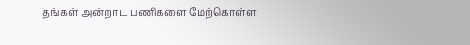தங்கள் அன்றாட பணிகளை மேற்கொள்ள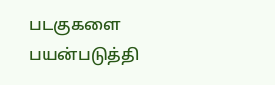படகுகளை பயன்படுத்தி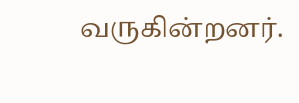வருகின்றனர்.